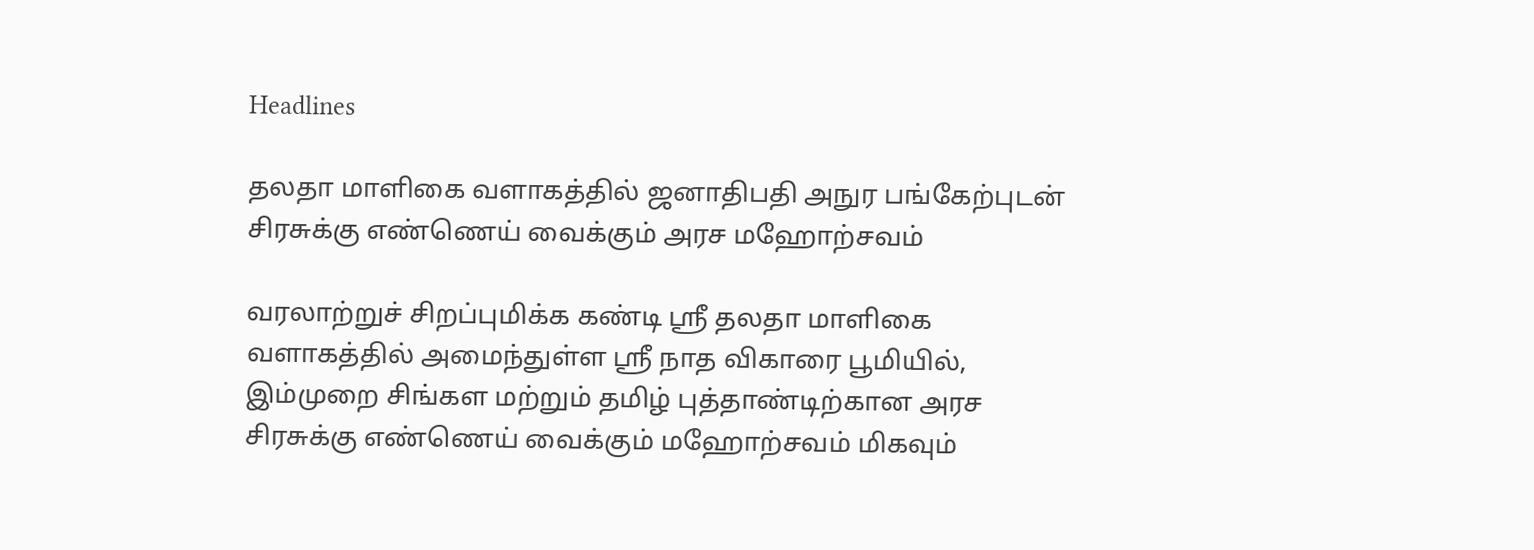Headlines

தலதா மாளிகை வளாகத்தில் ஜனாதிபதி அநுர பங்கேற்புடன் சிரசுக்கு எண்ணெய் வைக்கும் அரச மஹோற்சவம்

வரலாற்றுச் சிறப்புமிக்க கண்டி ஸ்ரீ தலதா மாளிகை வளாகத்தில் அமைந்துள்ள ஸ்ரீ நாத விகாரை பூமியில், இம்முறை சிங்கள மற்றும் தமிழ் புத்தாண்டிற்கான அரச சிரசுக்கு எண்ணெய் வைக்கும் மஹோற்சவம் மிகவும்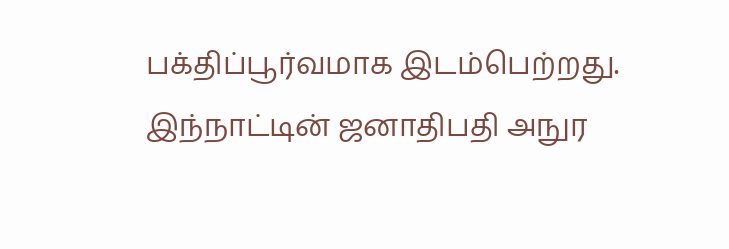பக்திப்பூர்வமாக இடம்பெற்றது. இந்நாட்டின் ஜனாதிபதி அநுர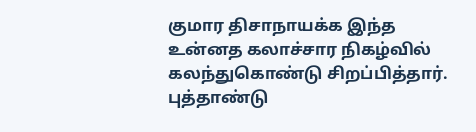குமார திசாநாயக்க இந்த உன்னத கலாச்சார நிகழ்வில் கலந்துகொண்டு சிறப்பித்தார். புத்தாண்டு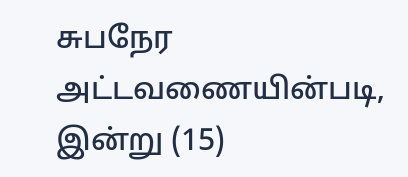சுபநேர அட்டவணையின்படி, இன்று (15)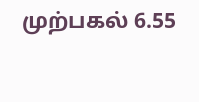முற்பகல் 6.55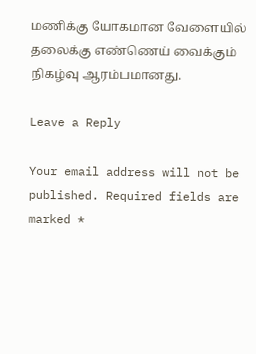மணிக்கு யோகமான வேளையில் தலைக்கு எண்ணெய் வைக்கும் நிகழ்வு ஆரம்பமானது.

Leave a Reply

Your email address will not be published. Required fields are marked *